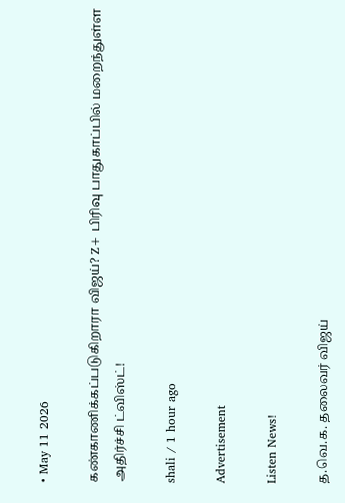• May 11 2026

கண்காணிக்கப்படுகிறாரா விஜய்? Z+ பிரிவு பாதுகாப்பில் மறைந்துள்ள அதிர்ச்சி ட்விஸ்ட்!

shali / 1 hour ago

Advertisement

Listen News!

த.வெ.க. தலைவர் விஜய்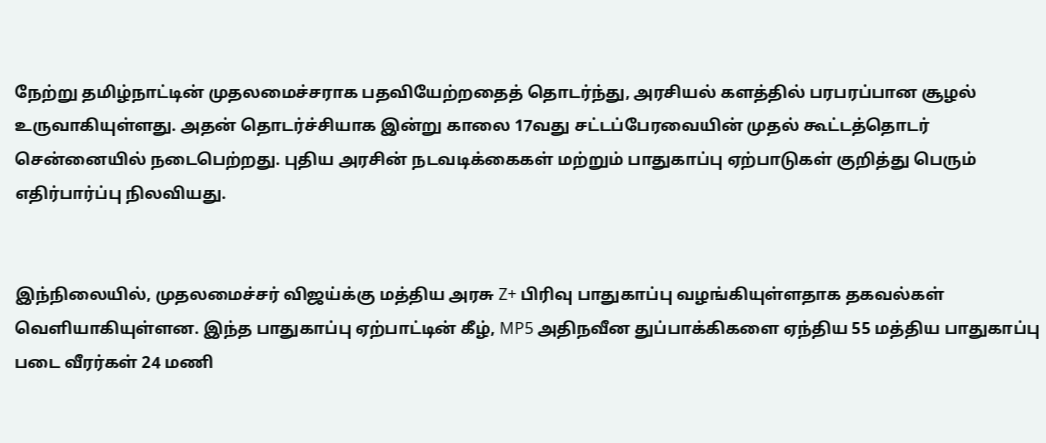நேற்று தமிழ்நாட்டின் முதலமைச்சராக பதவியேற்றதைத் தொடர்ந்து, அரசியல் களத்தில் பரபரப்பான சூழல் உருவாகியுள்ளது. அதன் தொடர்ச்சியாக இன்று காலை 17வது சட்டப்பேரவையின் முதல் கூட்டத்தொடர் சென்னையில் நடைபெற்றது. புதிய அரசின் நடவடிக்கைகள் மற்றும் பாதுகாப்பு ஏற்பாடுகள் குறித்து பெரும் எதிர்பார்ப்பு நிலவியது.


இந்நிலையில், முதலமைச்சர் விஜய்க்கு மத்திய அரசு Z+ பிரிவு பாதுகாப்பு வழங்கியுள்ளதாக தகவல்கள் வெளியாகியுள்ளன. இந்த பாதுகாப்பு ஏற்பாட்டின் கீழ், MP5 அதிநவீன துப்பாக்கிகளை ஏந்திய 55 மத்திய பாதுகாப்பு படை வீரர்கள் 24 மணி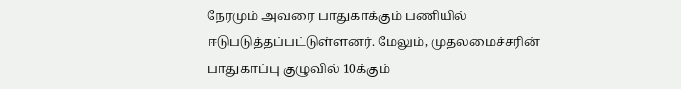நேரமும் அவரை பாதுகாக்கும் பணியில் ஈடுபடுத்தப்பட்டுள்ளனர். மேலும், முதலமைச்சரின் பாதுகாப்பு குழுவில் 10க்கும்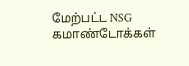மேற்பட்ட NSG கமாண்டோக்கள்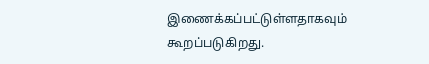இணைக்கப்பட்டுள்ளதாகவும் கூறப்படுகிறது.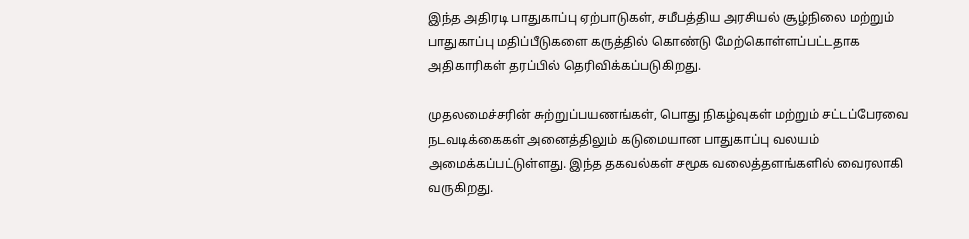இந்த அதிரடி பாதுகாப்பு ஏற்பாடுகள், சமீபத்திய அரசியல் சூழ்நிலை மற்றும் பாதுகாப்பு மதிப்பீடுகளை கருத்தில் கொண்டு மேற்கொள்ளப்பட்டதாக அதிகாரிகள் தரப்பில் தெரிவிக்கப்படுகிறது.

முதலமைச்சரின் சுற்றுப்பயணங்கள், பொது நிகழ்வுகள் மற்றும் சட்டப்பேரவை நடவடிக்கைகள் அனைத்திலும் கடுமையான பாதுகாப்பு வலயம் அமைக்கப்பட்டுள்ளது. இந்த தகவல்கள் சமூக வலைத்தளங்களில் வைரலாகி வருகிறது.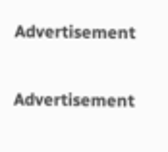Advertisement

Advertisement